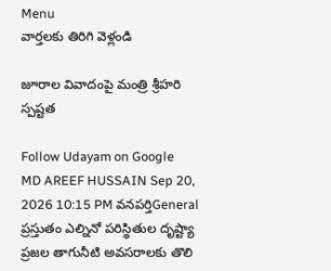Menu
వార్తలకు తిరిగి వెళ్లండి

జూరాల వివాదంపై మంత్రి శ్రీహరి స్పష్టత

Follow Udayam on Google
MD AREEF HUSSAIN Sep 20, 2026 10:15 PM వనపర్తిGeneral
ప్రస్తుతం ఎల్నినో పరిస్థితుల దృష్ట్యా ప్రజల తాగునీటి అవసరాలకు తొలి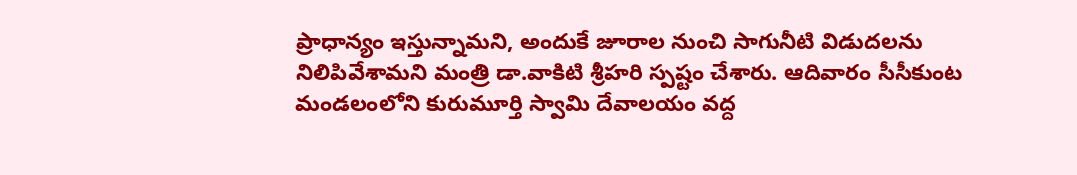ప్రాధాన్యం ఇస్తున్నామని, అందుకే జూరాల నుంచి సాగునీటి విడుదలను నిలిపివేశామని మంత్రి డా.వాకిటి శ్రీహరి స్పష్టం చేశారు. ఆదివారం సీసీకుంట మండలంలోని కురుమూర్తి స్వామి దేవాలయం వద్ద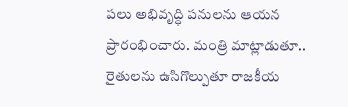పలు అభివృద్ధి పనులను ఆయన ప్రారంభించారు. మంత్రి మాట్లాడుతూ.. రైతులను ఉసిగొల్పుతూ రాజకీయ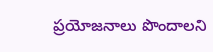ప్రయోజనాలు పొందాలని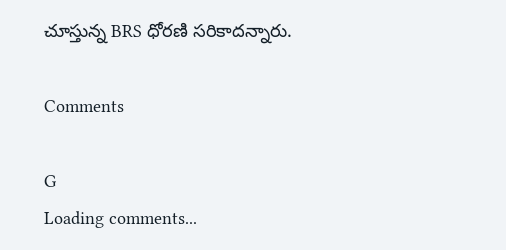చూస్తున్న BRS ధోరణి సరికాదన్నారు.

Comments

G
Loading comments...